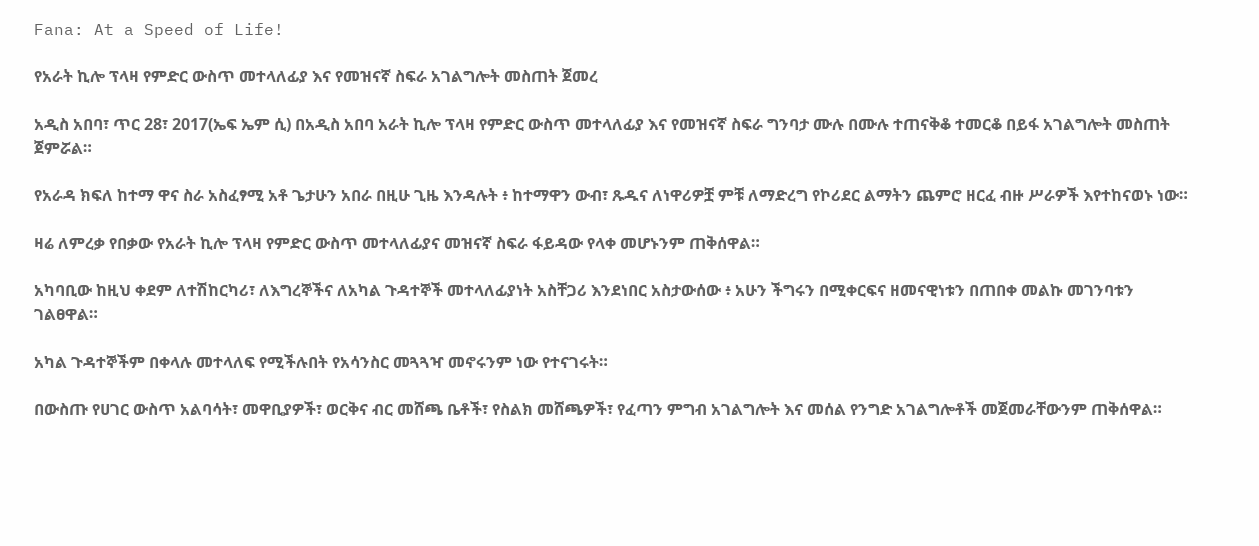Fana: At a Speed of Life!

የአራት ኪሎ ፕላዛ የምድር ውስጥ መተላለፊያ እና የመዝናኛ ስፍራ አገልግሎት መስጠት ጀመረ

አዲስ አበባ፣ ጥር 28፣ 2017(ኤፍ ኤም ሲ) በአዲስ አበባ አራት ኪሎ ፕላዛ የምድር ውስጥ መተላለፊያ እና የመዝናኛ ስፍራ ግንባታ ሙሉ በሙሉ ተጠናቅቆ ተመርቆ በይፋ አገልግሎት መስጠት ጀምሯል።

የአራዳ ክፍለ ከተማ ዋና ስራ አስፈፃሚ አቶ ጌታሁን አበራ በዚሁ ጊዜ እንዳሉት ፥ ከተማዋን ውብ፣ ጹዱና ለነዋሪዎቿ ምቹ ለማድረግ የኮሪደር ልማትን ጨምሮ ዘርፈ ብዙ ሥራዎች እየተከናወኑ ነው።

ዛሬ ለምረቃ የበቃው የአራት ኪሎ ፕላዛ የምድር ውስጥ መተላለፊያና መዝናኛ ስፍራ ፋይዳው የላቀ መሆኑንም ጠቅሰዋል።

አካባቢው ከዚህ ቀደም ለተሽከርካሪ፣ ለእግረኞችና ለአካል ጉዳተኞች መተላለፊያነት አስቸጋሪ እንደነበር አስታውሰው ፥ አሁን ችግሩን በሚቀርፍና ዘመናዊነቱን በጠበቀ መልኩ መገንባቱን ገልፀዋል።

አካል ጉዳተኞችም በቀላሉ መተላለፍ የሚችሉበት የአሳንስር መጓጓዣ መኖሩንም ነው የተናገሩት።

በውስጡ የሀገር ውስጥ አልባሳት፣ መዋቢያዎች፣ ወርቅና ብር መሸጫ ቤቶች፣ የስልክ መሸጫዎች፣ የፈጣን ምግብ አገልግሎት እና መሰል የንግድ አገልግሎቶች መጀመራቸውንም ጠቅሰዋል።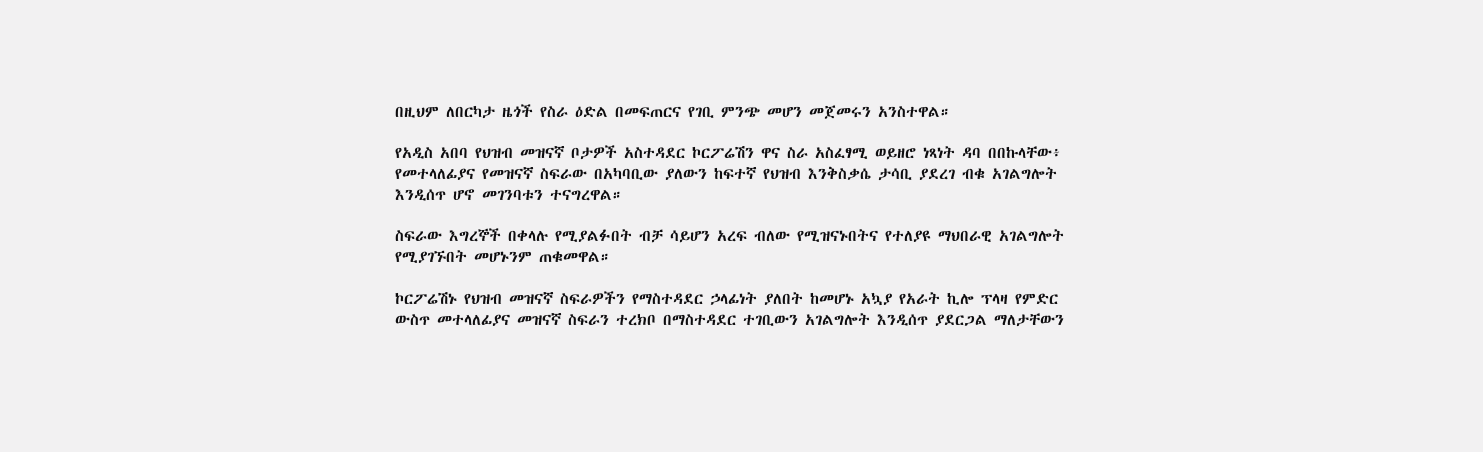በዚህም ለበርካታ ዜጎች የስራ ዕድል በመፍጠርና የገቢ ምንጭ መሆን መጀመሩን አንስተዋል።

የአዲስ አበባ የህዝብ መዝናኛ ቦታዎች አስተዳደር ኮርፖሬሽን ዋና ስራ አስፈፃሚ ወይዘሮ ነጻነት ዳባ በበኩላቸው፥ የመተላለፊያና የመዝናኛ ስፍራው በአካባቢው ያለውን ከፍተኛ የህዝብ እንቅስቃሴ ታሳቢ ያደረገ ብቁ አገልግሎት እንዲሰጥ ሆኖ መገንባቱን ተናግረዋል።

ስፍራው እግረኞች በቀላሉ የሚያልፉበት ብቻ ሳይሆን አረፍ ብለው የሚዝናኑበትና የተለያዩ ማህበራዊ አገልግሎት የሚያገኙበት መሆኑንም ጠቁመዋል።

ኮርፖሬሽኑ የህዝብ መዝናኛ ስፍራዎችን የማስተዳደር ኃላፊነት ያለበት ከመሆኑ አኳያ የአራት ኪሎ ፕላዛ የምድር ውስጥ መተላለፊያና መዝናኛ ስፍራን ተረክቦ በማስተዳደር ተገቢውን አገልግሎት እንዲሰጥ ያደርጋል ማለታቸውን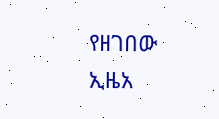የዘገበው ኢዜአ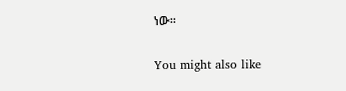ነው።

You might also like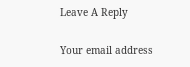Leave A Reply

Your email address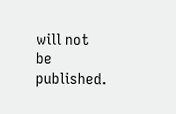will not be published.